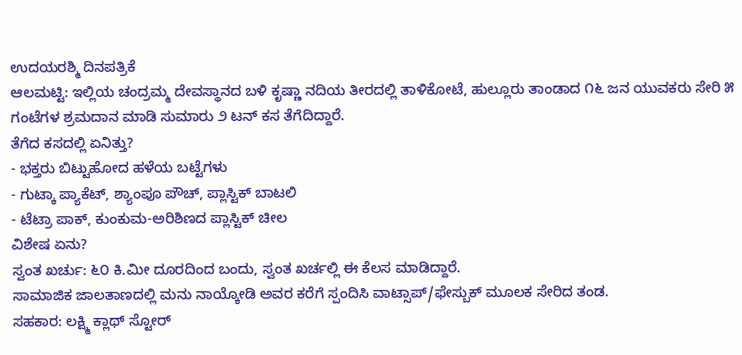ಉದಯರಶ್ಮಿ ದಿನಪತ್ರಿಕೆ
ಆಲಮಟ್ಟಿ: ಇಲ್ಲಿಯ ಚಂದ್ರಮ್ಮ ದೇವಸ್ಥಾನದ ಬಳಿ ಕೃಷ್ಣಾ ನದಿಯ ತೀರದಲ್ಲಿ ತಾಳಿಕೋಟೆ, ಹುಲ್ಲೂರು ತಾಂಡಾದ ೧೬ ಜನ ಯುವಕರು ಸೇರಿ ೫ ಗಂಟೆಗಳ ಶ್ರಮದಾನ ಮಾಡಿ ಸುಮಾರು ೨ ಟನ್ ಕಸ ತೆಗೆದಿದ್ದಾರೆ.
ತೆಗೆದ ಕಸದಲ್ಲಿ ಏನಿತ್ತು?
- ಭಕ್ತರು ಬಿಟ್ಟುಹೋದ ಹಳೆಯ ಬಟ್ಟೆಗಳು
- ಗುಟ್ಕಾ ಪ್ಯಾಕೆಟ್, ಶ್ಯಾಂಪೂ ಪೌಚ್, ಪ್ಲಾಸ್ಟಿಕ್ ಬಾಟಲಿ
- ಟೆಟ್ರಾ ಪಾಕ್, ಕುಂಕುಮ-ಅರಿಶಿಣದ ಪ್ಲಾಸ್ಟಿಕ್ ಚೀಲ
ವಿಶೇಷ ಏನು?
ಸ್ವಂತ ಖರ್ಚು: ೬೦ ಕಿ.ಮೀ ದೂರದಿಂದ ಬಂದು, ಸ್ವಂತ ಖರ್ಚಲ್ಲಿ ಈ ಕೆಲಸ ಮಾಡಿದ್ದಾರೆ.
ಸಾಮಾಜಿಕ ಜಾಲತಾಣದಲ್ಲಿ ಮನು ನಾಯ್ಕೋಡಿ ಅವರ ಕರೆಗೆ ಸ್ಪಂದಿಸಿ ವಾಟ್ಸಾಪ್/ಫೇಸ್ಬುಕ್ ಮೂಲಕ ಸೇರಿದ ತಂಡ.
ಸಹಕಾರ: ಲಕ್ಷ್ಮಿ ಕ್ಲಾಥ್ ಸ್ಟೋರ್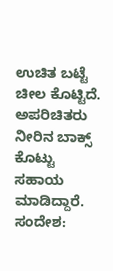ಉಚಿತ ಬಟ್ಟೆ ಚೀಲ ಕೊಟ್ಟಿದೆ. ಅಪರಿಚಿತರು ನೀರಿನ ಬಾಕ್ಸ್ ಕೊಟ್ಟು ಸಹಾಯ ಮಾಡಿದ್ದಾರೆ.
ಸಂದೇಶ: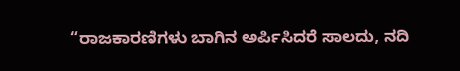“ರಾಜಕಾರಣಿಗಳು ಬಾಗಿನ ಅರ್ಪಿಸಿದರೆ ಸಾಲದು, ನದಿ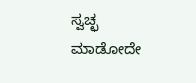ಸ್ವಚ್ಛ ಮಾಡೋದೇ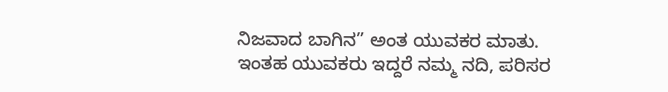ನಿಜವಾದ ಬಾಗಿನ” ಅಂತ ಯುವಕರ ಮಾತು.
ಇಂತಹ ಯುವಕರು ಇದ್ದರೆ ನಮ್ಮ ನದಿ, ಪರಿಸರ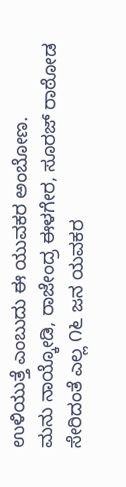ಉಳಿಯುತ್ತೆ ಎಂಬುದು ಈ ಯುವಕರ ಅಂಬೋಣ.
ಮನು ನಾಯ್ಕೋಡಿ, ರಾಜೇಂದ್ರ ಈಳಗೇರ, ಸೂರಜ್ ರಾಠೋಡ ಸೇರಿದಂತೆ ಎಲ್ಲ ೧೬ ಜನ ಯವಕರ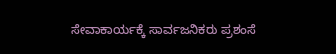ಸೇವಾಕಾರ್ಯಕ್ಕೆ ಸಾರ್ವಜನಿಕರು ಪ್ರಶಂಸೆ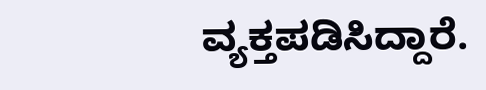ವ್ಯಕ್ತಪಡಿಸಿದ್ದಾರೆ.